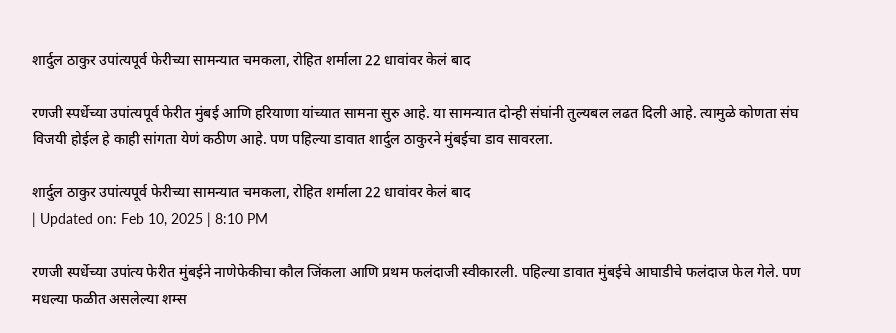शार्दुल ठाकुर उपांत्यपूर्व फेरीच्या सामन्यात चमकला, रोहित शर्माला 22 धावांवर केलं बाद

रणजी स्पर्धेच्या उपांत्यपूर्व फेरीत मुंबई आणि हरियाणा यांच्यात सामना सुरु आहे. या सामन्यात दोन्ही संघांनी तुल्यबल लढत दिली आहे. त्यामुळे कोणता संघ विजयी होईल हे काही सांगता येणं कठीण आहे. पण पहिल्या डावात शार्दुल ठाकुरने मुंबईचा डाव सावरला.

शार्दुल ठाकुर उपांत्यपूर्व फेरीच्या सामन्यात चमकला, रोहित शर्माला 22 धावांवर केलं बाद
| Updated on: Feb 10, 2025 | 8:10 PM

रणजी स्पर्धेच्या उपांत्य फेरीत मुंबईने नाणेफेकीचा कौल जिंकला आणि प्रथम फलंदाजी स्वीकारली. पहिल्या डावात मुंबईचे आघाडीचे फलंदाज फेल गेले. पण मधल्या फळीत असलेल्या शम्स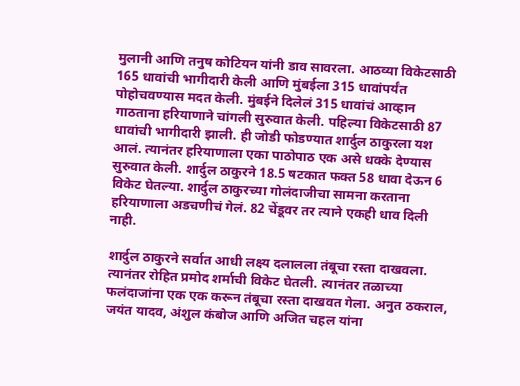मुलानी आणि तनुष कोटियन यांनी डाव सावरला. आठव्या विकेटसाठी 165 धावांची भागीदारी केली आणि मुंबईला 315 धावांपर्यंत पोहोचवण्यास मदत केली. मुंबईने दिलेलं 315 धावांचं आव्हान गाठताना हरियाणाने चांगली सुरुवात केली. पहिल्या विकेटसाठी 87 धावांची भागीदारी झाली. ही जोडी फोडण्यात शार्दुल ठाकुरला यश आलं. त्यानंतर हरियाणाला एका पाठोपाठ एक असे धक्के देण्यास सुरुवात केली. शार्दुल ठाकुरने 18.5 षटकात फक्त 58 धावा देऊन 6 विकेट घेतल्या. शार्दुल ठाकुरच्या गोलंदाजीचा सामना करताना हरियाणाला अडचणीचं गेलं. 82 चेंडूवर तर त्याने एकही धाव दिली नाही.

शार्दुल ठाकुरने सर्वात आधी लक्ष्य दलालला तंबूचा रस्ता दाखवला. त्यानंतर रोहित प्रमोद शर्माची विकेट घेतली. त्यानंतर तळाच्या फलंदाजांना एक एक करून तंबूचा रस्ता दाखवत गेला. अनुत ठकराल, जयंत यादव, अंशुल कंबोज आणि अजित चहल यांना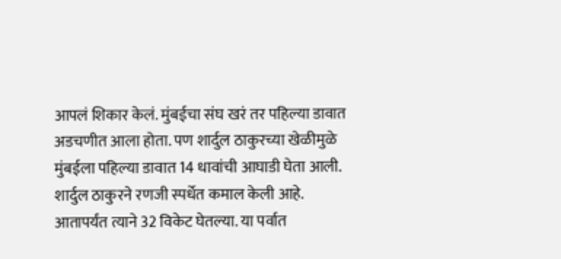आपलं शिकार केलं. मुंबईचा संघ खरं तर पहिल्या डावात अडचणीत आला होता. पण शार्दुल ठाकुरच्या खेळीमुळे मुंबईला पहिल्या डावात 14 धावांची आघाडी घेता आली. शार्दुल ठाकुरने रणजी स्पर्धेत कमाल केली आहे. आतापर्यंत त्याने 32 विकेट घेतल्या. या पर्वात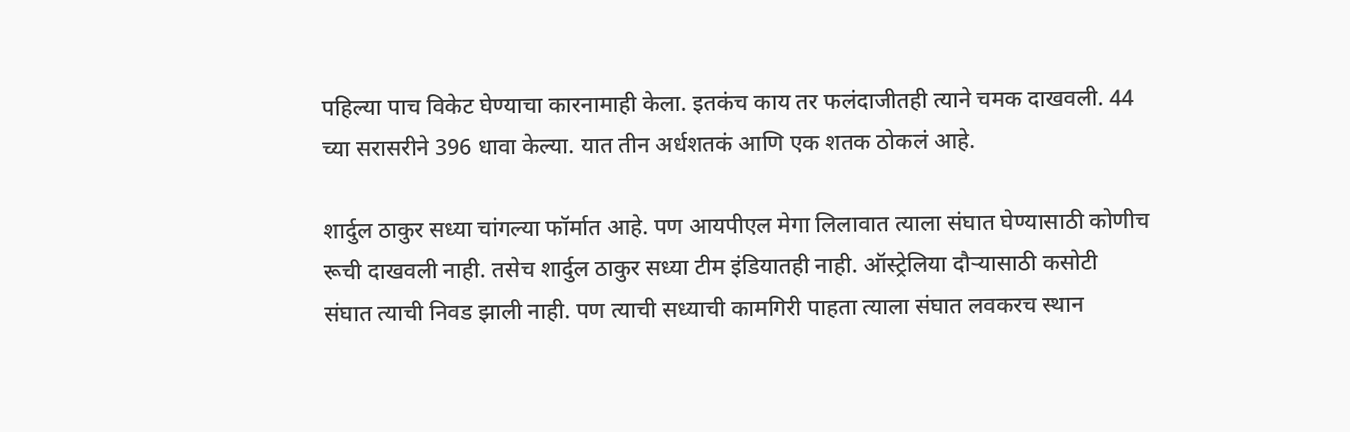पहिल्या पाच विकेट घेण्याचा कारनामाही केला. इतकंच काय तर फलंदाजीतही त्याने चमक दाखवली. 44 च्या सरासरीने 396 धावा केल्या. यात तीन अर्धशतकं आणि एक शतक ठोकलं आहे.

शार्दुल ठाकुर सध्या चांगल्या फॉर्मात आहे. पण आयपीएल मेगा लिलावात त्याला संघात घेण्यासाठी कोणीच रूची दाखवली नाही. तसेच शार्दुल ठाकुर सध्या टीम इंडियातही नाही. ऑस्ट्रेलिया दौऱ्यासाठी कसोटी संघात त्याची निवड झाली नाही. पण त्याची सध्याची कामगिरी पाहता त्याला संघात लवकरच स्थान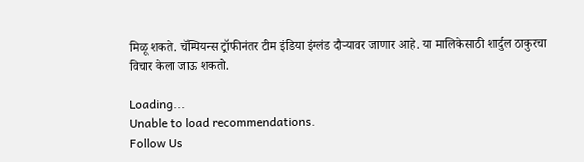मिळू शकते. चॅम्पियन्स ट्रॉफीनंतर टीम इंडिया इंग्लंड दौऱ्यावर जाणार आहे. या मालिकेसाठी शार्दुल ठाकुरचा विचार केला जाऊ शकतो.

Loading...
Unable to load recommendations.
Follow Us